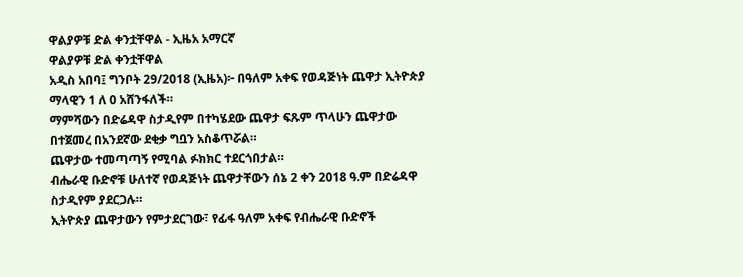ዋልያዎቹ ድል ቀንቷቸዋል - ኢዜአ አማርኛ
ዋልያዎቹ ድል ቀንቷቸዋል
አዲስ አበባ፤ ግንቦት 29/2018 (ኢዜአ)፦ በዓለም አቀፍ የወዳጅነት ጨዋታ ኢትዮጵያ ማላዊን 1 ለ 0 አሸንፋለች።
ማምሻውን በድሬዳዋ ስታዲየም በተካሄደው ጨዋታ ፍጹም ጥላሁን ጨዋታው በተጀመረ በአንደኛው ደቂቃ ግቧን አስቆጥሯል።
ጨዋታው ተመጣጣኝ የሚባል ፉክክር ተደርጎበታል።
ብሔራዊ ቡድኖቹ ሁለተኛ የወዳጅነት ጨዋታቸውን ሰኔ 2 ቀን 2018 ዓ.ም በድሬዳዋ ስታዲየም ያደርጋሉ።
ኢትዮጵያ ጨዋታውን የምታደርገው፣ የፊፋ ዓለም አቀፍ የብሔራዊ ቡድኖች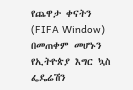የጨዋታ ቀናትን (FIFA Window) በመጠቀም መሆኑን የኢትዮጵያ እግር ኳስ ፌዴሬሽን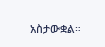አስታውቋል።